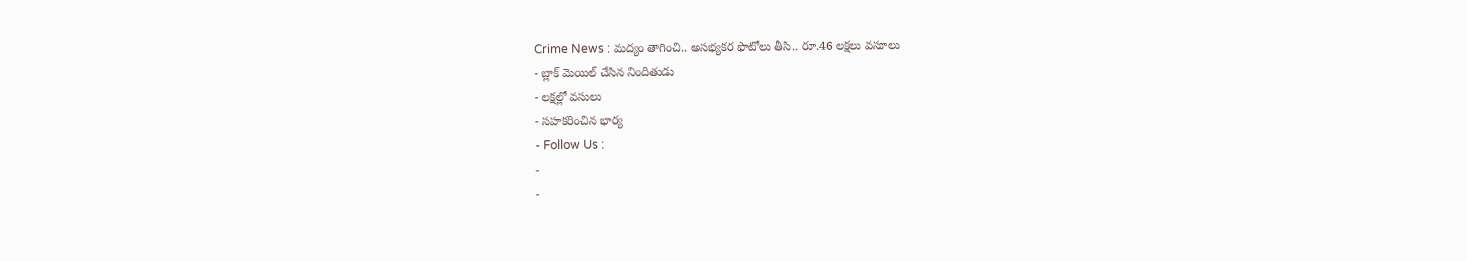Crime News : మద్యం తాగించి.. అసభ్యకర ఫొటోలు తీసి.. రూ.46 లక్షలు వసూలు
- బ్లాక్ మెయిల్ చేసిన నిందితుడు
- లక్షల్లో వసులు
- సహకరించిన భార్య
- Follow Us :
-
-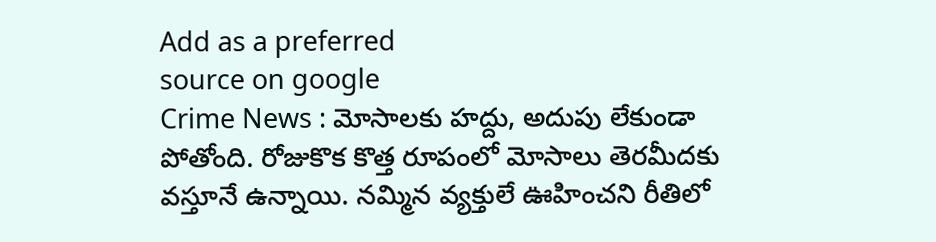Add as a preferred
source on google
Crime News : మోసాలకు హద్దు, అదుపు లేకుండా పోతోంది. రోజుకొక కొత్త రూపంలో మోసాలు తెరమీదకు వస్తూనే ఉన్నాయి. నమ్మిన వ్యక్తులే ఊహించని రీతిలో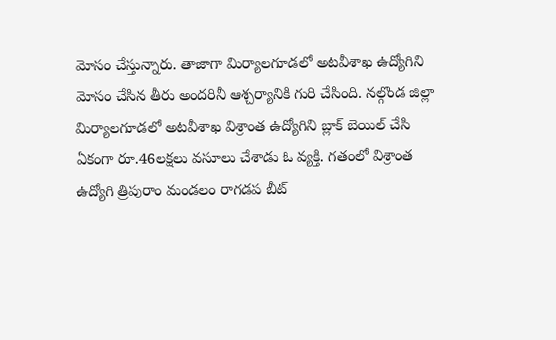మోసం చేస్తున్నారు. తాజాగా మిర్యాలగూడలో అటవీశాఖ ఉద్యోగిని మోసం చేసిన తీరు అందరినీ ఆశ్చర్యానికి గురి చేసింది. నల్గొండ జిల్లా మిర్యాలగూడలో అటవీశాఖ విశ్రాంత ఉద్యోగిని బ్లాక్ బెయిల్ చేసి ఏకంగా రూ.46లక్షలు వసూలు చేశాడు ఓ వ్యక్తి. గతంలో విశ్రాంత ఉద్యోగి త్రిపురాం మండలం రాగడప బీట్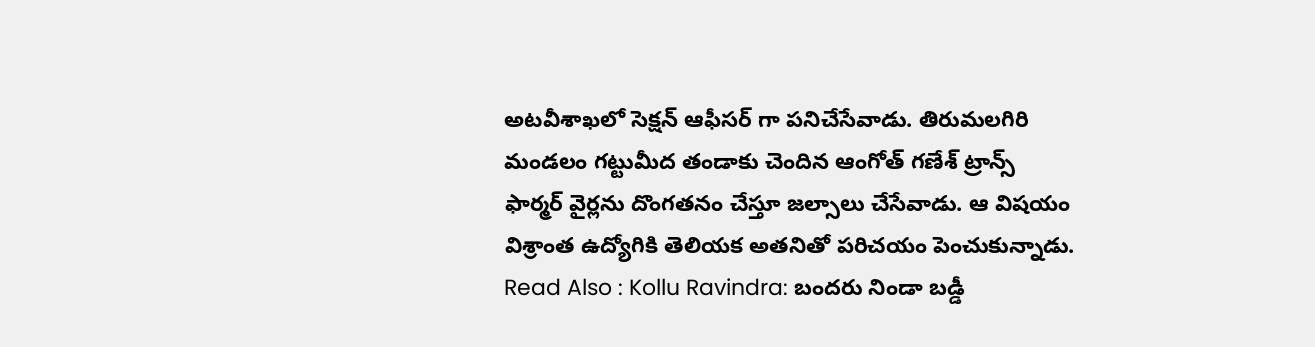అటవీశాఖలో సెక్షన్ ఆఫీసర్ గా పనిచేసేవాడు. తిరుమలగిరి మండలం గట్టుమీద తండాకు చెందిన ఆంగోత్ గణేశ్ ట్రాన్స్ ఫార్మర్ వైర్లను దొంగతనం చేస్తూ జల్సాలు చేసేవాడు. ఆ విషయం విశ్రాంత ఉద్యోగికి తెలియక అతనితో పరిచయం పెంచుకున్నాడు.
Read Also : Kollu Ravindra: బందరు నిండా బడ్డీ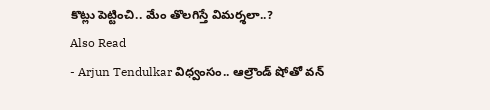కొట్లు పెట్టించి.. మేం తొలగిస్తే విమర్శలా..?
Also Read
- Arjun Tendulkar విధ్వంసం.. ఆల్రౌండ్ షోతో వన్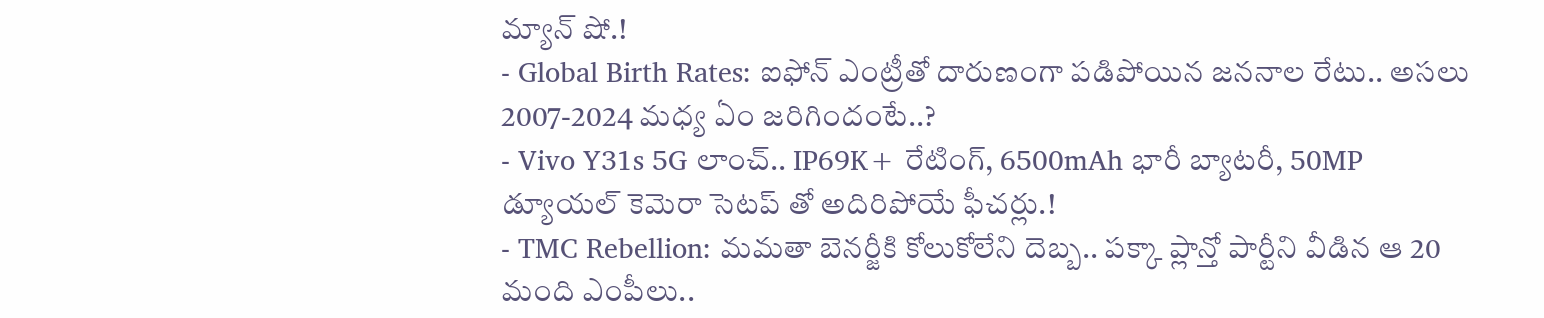మ్యాన్ షో.!
- Global Birth Rates: ఐఫోన్ ఎంట్రీతో దారుణంగా పడిపోయిన జననాల రేటు.. అసలు 2007-2024 మధ్య ఏం జరిగిందంటే..?
- Vivo Y31s 5G లాంచ్.. IP69K+ రేటింగ్, 6500mAh భారీ బ్యాటరీ, 50MP డ్యూయల్ కెమెరా సెటప్ తో అదిరిపోయే ఫీచర్లు.!
- TMC Rebellion: మమతా బెనర్జీకి కోలుకోలేని దెబ్బ.. పక్కా ప్లాన్తో పార్టీని వీడిన ఆ 20 మంది ఎంపీలు..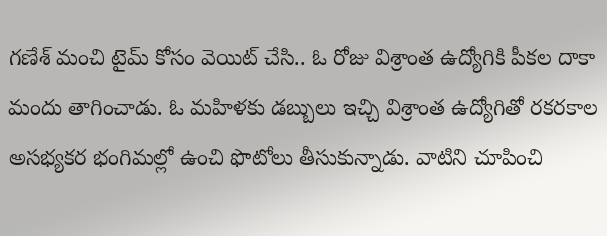గణేశ్ మంచి టైమ్ కోసం వెయిట్ చేసి.. ఓ రోజు విశ్రాంత ఉద్యోగికి పీకల దాకా మందు తాగించాడు. ఓ మహిళకు డబ్బులు ఇచ్చి విశ్రాంత ఉద్యోగితో రకరకాల అసభ్యకర భంగిమల్లో ఉంచి ఫొటోలు తీసుకున్నాడు. వాటిని చూపించి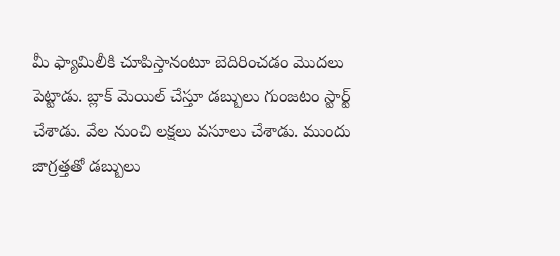మీ ఫ్యామిలీకి చూపిస్తానంటూ బెదిరించడం మొదలు పెట్టాడు. బ్లాక్ మెయిల్ చేస్తూ డబ్బులు గుంజటం స్టార్ట్ చేశాడు. వేల నుంచి లక్షలు వసూలు చేశాడు. ముందు జాగ్రత్తతో డబ్బులు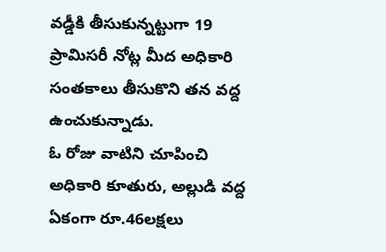వడ్డీకి తీసుకున్నట్టుగా 19 ప్రామిసరీ నోట్ల మీద అధికారి సంతకాలు తీసుకొని తన వద్ద ఉంచుకున్నాడు.
ఓ రోజు వాటిని చూపించి అధికారి కూతురు, అల్లుడి వద్ద ఏకంగా రూ.46లక్షలు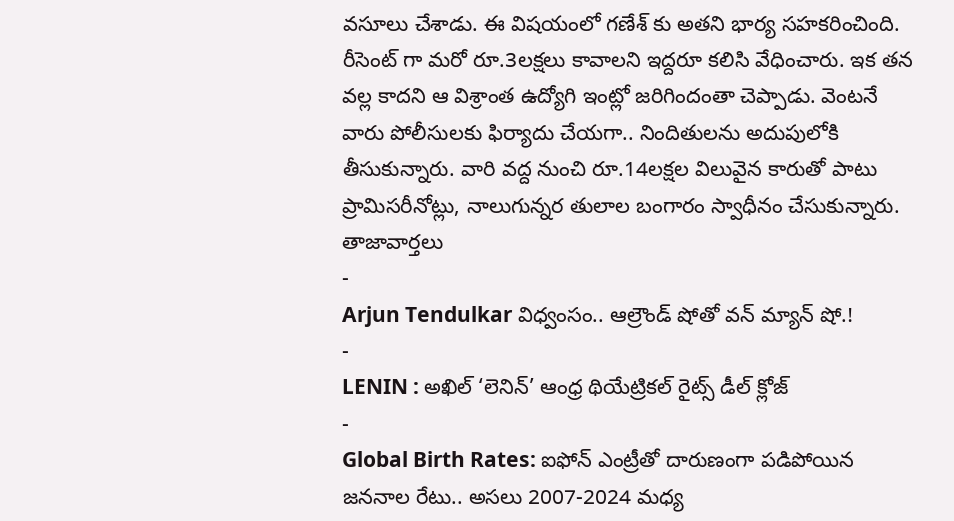వసూలు చేశాడు. ఈ విషయంలో గణేశ్ కు అతని భార్య సహకరించింది. రీసెంట్ గా మరో రూ.3లక్షలు కావాలని ఇద్దరూ కలిసి వేధించారు. ఇక తన వల్ల కాదని ఆ విశ్రాంత ఉద్యోగి ఇంట్లో జరిగిందంతా చెప్పాడు. వెంటనే వారు పోలీసులకు ఫిర్యాదు చేయగా.. నిందితులను అదుపులోకి తీసుకున్నారు. వారి వద్ద నుంచి రూ.14లక్షల విలువైన కారుతో పాటు ప్రామిసరీనోట్లు, నాలుగున్నర తులాల బంగారం స్వాధీనం చేసుకున్నారు.
తాజావార్తలు
-
Arjun Tendulkar విధ్వంసం.. ఆల్రౌండ్ షోతో వన్ మ్యాన్ షో.!
-
LENIN : అఖిల్ ‘లెనిన్’ ఆంధ్ర థియేట్రికల్ రైట్స్ డీల్ క్లోజ్
-
Global Birth Rates: ఐఫోన్ ఎంట్రీతో దారుణంగా పడిపోయిన జననాల రేటు.. అసలు 2007-2024 మధ్య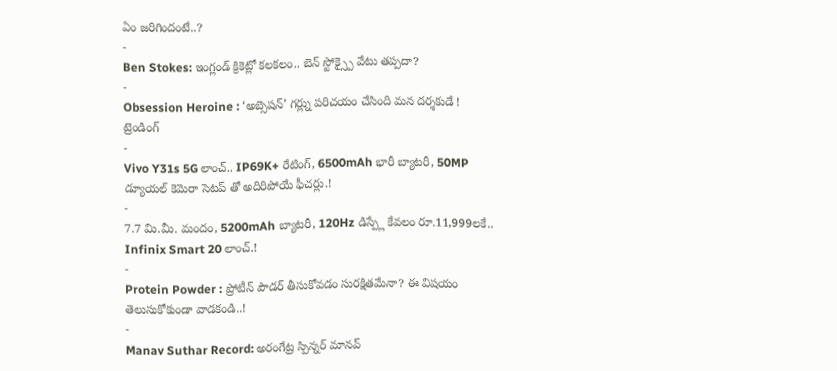ఏం జరిగిందంటే..?
-
Ben Stokes: ఇంగ్లండ్ క్రికెట్లో కలకలం.. బెన్ స్టోక్స్పై వేటు తప్పదా?
-
Obsession Heroine : ‘అబ్సెషన్’ గర్ల్ను పరిచయం చేసింది మన దర్శకుడే !
ట్రెండింగ్
-
Vivo Y31s 5G లాంచ్.. IP69K+ రేటింగ్, 6500mAh భారీ బ్యాటరీ, 50MP డ్యూయల్ కెమెరా సెటప్ తో అదిరిపోయే ఫీచర్లు.!
-
7.7 మి.మీ. మందం, 5200mAh బ్యాటరీ, 120Hz డిస్ప్లే కేవలం రూ.11,999లకే.. Infinix Smart 20 లాంచ్.!
-
Protein Powder : ప్రోటీన్ పౌడర్ తీసుకోవడం సురక్షితమేనా? ఈ విషయం తెలుసుకోకుండా వాడకండి..!
-
Manav Suthar Record: అరంగేట్ర స్పిన్నర్ మానవ్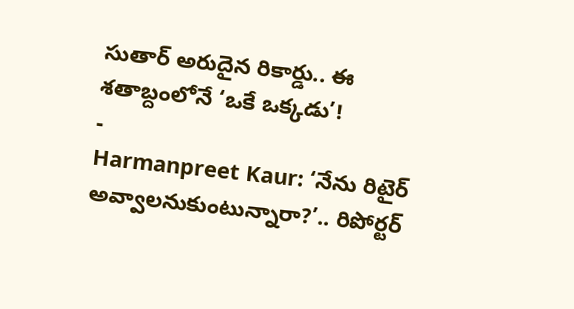సుతార్ అరుదైన రికార్డు.. ఈ శతాబ్దంలోనే ‘ఒకే ఒక్కడు’!
-
Harmanpreet Kaur: ‘నేను రిటైర్ అవ్వాలనుకుంటున్నారా?’.. రిపోర్టర్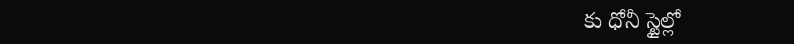కు ధోనీ స్టైల్లో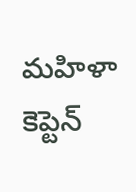మహిళా కెప్టెన్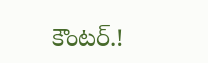కౌంటర్.!